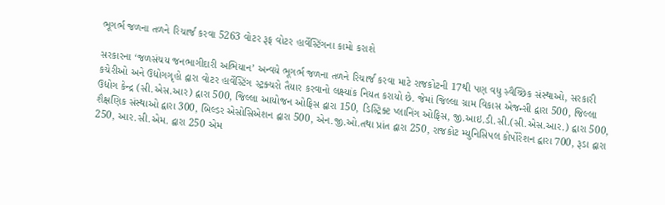ભૂગર્ભ જળના તળને રિચાર્જ કરવા 5263 વોટર રૂફ વોટર હાર્વેસ્ટિંગના કામો કરાશે

સરકારના ‘જળસંચય જનભાગીદારી અભિયાન’ અન્વયે ભૂગર્ભ જળના તળને રિચાર્જ કરવા માટે રાજકોટની 17થી પણ વધુ સ્વૈચ્છિક સંસ્થાઓ, સરકારી કચેરીઓ અને ઉદ્યોગગૃહો દ્વારા વોટર હાર્વેસ્ટિંગ સ્ટ્રક્ચરો તૈયાર કરવાનો લક્ષ્યાંક નિયત કરાયો છે. જેમાં જિલ્લા ગ્રામ વિકાસ એજન્સી દ્વારા 500, જિલ્લા ઉદ્યોગ કેન્દ્ર (સી.એસ.આર) દ્વારા 500, જિલ્લા આયોજન ઓફિસ દ્વારા 150, ડિસ્ટ્રિક્ટ પ્લાનિંગ ઓફિસ, જી.આઇ.ડી.સી.(સી.એસ.આર.) દ્વારા 500, શૈક્ષણિક સંસ્થાઓ દ્વારા 300, બિલ્ડર એસોસિએશન દ્વારા 500, એન.જી.ઓ.તથા પ્રાંત દ્વારા 250, રાજકોટ મ્યુનિસિપલ કોર્પોરેશન દ્વારા 700, રૂડા દ્વારા 250, આર.સી.એમ. દ્વારા 250 એમ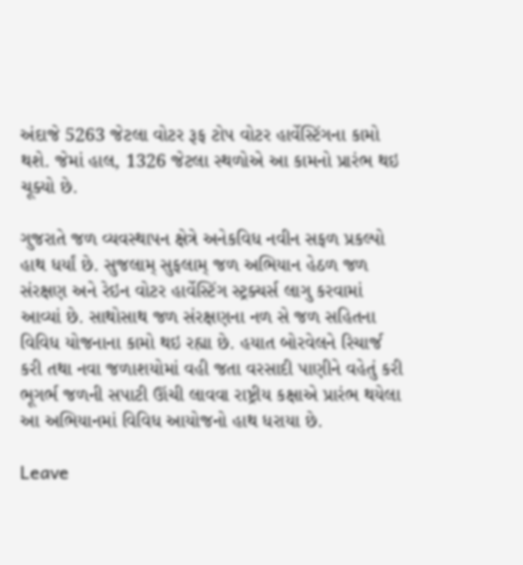અંદાજે 5263 જેટલા વોટર રૂફ ટોપ વોટર હાર્વેસ્ટિંગના કામો થશે. જેમાં હાલ, 1326 જેટલા સ્થળોએ આ કામનો પ્રારંભ થઇ ચૂક્યો છે.

ગુજરાતે જળ વ્યવસ્થાપન ક્ષેત્રે અનેકવિધ નવીન સફળ પ્રકલ્પો હાથ ધર્યાં છે. સુજલામ્ સુફલામ્ જળ અભિયાન હેઠળ જળ સંરક્ષણ અને રેઇન વોટર હાર્વેસ્ટિંગ સ્ટ્રક્ચર્સ લાગુ કરવામાં આવ્યાં છે. સાથોસાથ જળ સંરક્ષણના નળ સે જળ સહિતના વિવિધ યોજનાના કામો થઇ રહ્યા છે. હયાત બોરવેલને રિચાર્જ કરી તથા નવા જળાશયોમાં વહી જતા વરસાદી પાણીને વહેતું કરી ભૂગર્ભ જળની સપાટી ઊંચી લાવવા રાષ્ટ્રીય કક્ષાએ પ્રારંભ થયેલા આ અભિયાનમાં વિવિધ આયોજનો હાથ ધરાયા છે.

Leave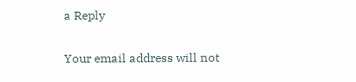a Reply

Your email address will not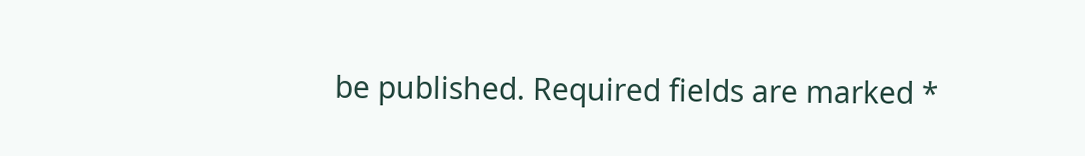be published. Required fields are marked *